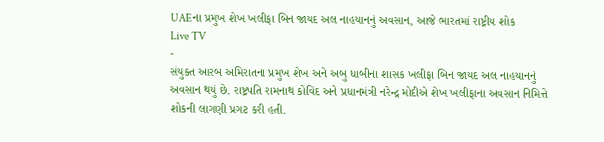UAEના પ્રમુખ શેખ ખલીફા બિન જાયદ અલ નાહયાનનું અવસાન, આજે ભારતમાં રાષ્ટ્રીય શોક
Live TV
-
સંયુક્ત આરબ અમિરાતના પ્રમુખ શેખ અને અબુ ધાબીના શાસક ખલીફા બિન જાયદ અલ નાહયાનનું અવસાન થયું છે. રાષ્ટ્રપતિ રામનાથ કોવિંદ અને પ્રધાનમંત્રી નરેન્દ્ર મોદીએ શેખ ખલીફાના અવસાન નિમિત્તે શોકની લાગણી પ્રગટ કરી હતી.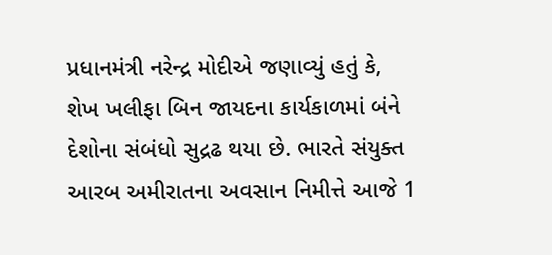પ્રધાનમંત્રી નરેન્દ્ર મોદીએ જણાવ્યું હતું કે, શેખ ખલીફા બિન જાયદના કાર્યકાળમાં બંને દેશોના સંબંધો સુદ્રઢ થયા છે. ભારતે સંયુક્ત આરબ અમીરાતના અવસાન નિમીત્તે આજે 1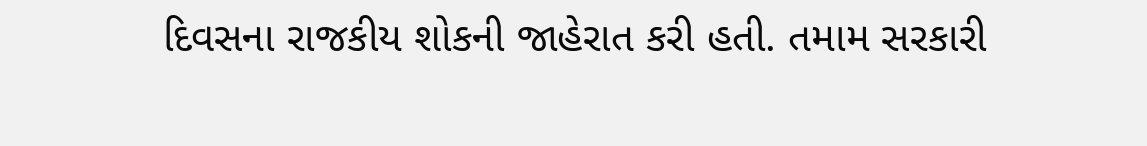દિવસના રાજકીય શોકની જાહેરાત કરી હતી. તમામ સરકારી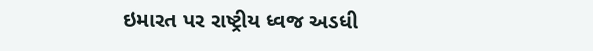ઇમારત પર રાષ્ટ્રીય ધ્વજ અડધી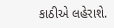કાઠીએ લહેરાશે.